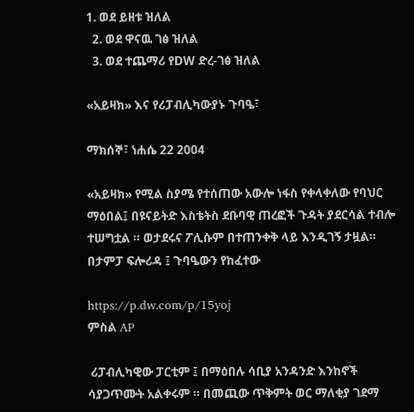1. ወደ ይዘቱ ዝለል
  2. ወደ ዋናዉ ገፅ ዝለል
  3. ወደ ተጨማሪ የDW ድረ-ገፅ ዝለል

«አይዛክ» እና የሪፓብሊካውያኑ ጉባዔ፣

ማክሰኞ፣ ነሐሴ 22 2004

«አይዛክ» የሚል ስያሜ የተሰጠው አውሎ ነፋስ የቀላቀለው የባህር ማዕበል፤ በዩናይትድ እስቴትስ ደቡባዊ ጠረፎች ጉዳት ያደርሳል ተብሎ ተሠግቷል ። ወታደሩና ፖሊሱም በተጠንቀቅ ላይ እንዲገኝ ታዟል። በታምፓ ፍሎሪዳ ፤ ጉባዔውን የከፈተው

https://p.dw.com/p/15yoj
ምስል AP

 ሪፓብሊካዊው ፓርቲም ፤ በማዕበሉ ሳቢያ አንዳንድ እንከኖች ሳያጋጥሙት አልቀሩም ። በመጪው ጥቅምት ወር ማለቂያ ገደማ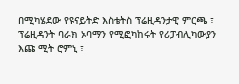በሚካሄደው የዩናይትድ እስቴትስ ፕሬዚዳንታዊ ምርጫ ፣ ፕሬዚዳንት ባራክ ኦባማን የሚፎካከሩት የሪፓብሊካውያን እጩ ሚት ሮምኒ ፣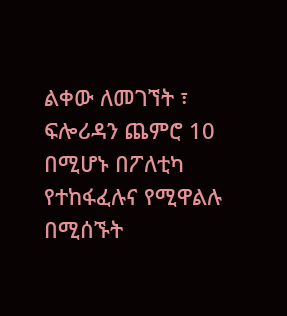ልቀው ለመገኘት ፣ ፍሎሪዳን ጨምሮ 10 በሚሆኑ በፖለቲካ የተከፋፈሉና የሚዋልሉ በሚሰኙት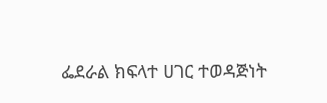ፌደራል ክፍላተ ሀገር ተወዳጅነት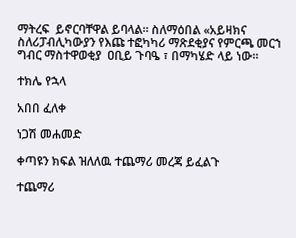ማትረፍ  ይኖርባቸዋል ይባላል። ስለማዕበል «አይዛክና ስለሪፓብሊካውያን የእጩ ተፎካካሪ ማጽደቂያና የምርጫ መርኀ ግብር ማስተዋወቂያ  ዐቢይ ጉባዔ ፣ በማካሄድ ላይ ነው።

ተክሌ የኋላ

አበበ ፈለቀ

ነጋሽ መሐመድ

ቀጣዩን ክፍል ዝለለዉ ተጨማሪ መረጃ ይፈልጉ

ተጨማሪ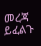መረጃ ይፈልጉ